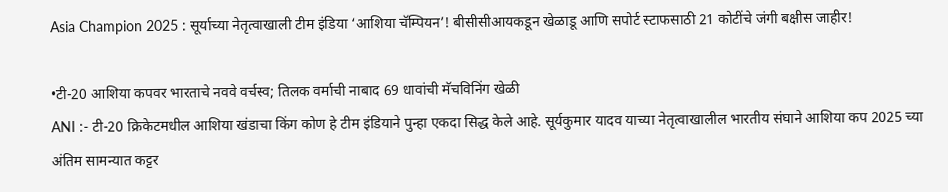Asia Champion 2025 : सूर्याच्या नेतृत्वाखाली टीम इंडिया ‘आशिया चॅम्पियन’! बीसीसीआयकडून खेळाडू आणि सपोर्ट स्टाफसाठी 21 कोटींचे जंगी बक्षीस जाहीर!

•टी-20 आशिया कपवर भारताचे नववे वर्चस्व; तिलक वर्माची नाबाद 69 धावांची मॅचविनिंग खेळी
ANI :- टी-20 क्रिकेटमधील आशिया खंडाचा किंग कोण हे टीम इंडियाने पुन्हा एकदा सिद्ध केले आहे. सूर्यकुमार यादव याच्या नेतृत्वाखालील भारतीय संघाने आशिया कप 2025 च्या अंतिम सामन्यात कट्टर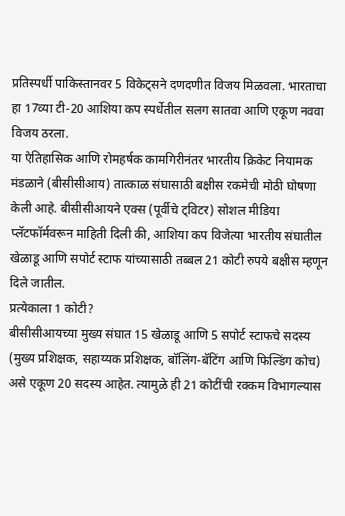प्रतिस्पर्धी पाकिस्तानवर 5 विकेट्सने दणदणीत विजय मिळवला. भारताचा हा 17व्या टी-20 आशिया कप स्पर्धेतील सलग सातवा आणि एकूण नववा विजय ठरला.
या ऐतिहासिक आणि रोमहर्षक कामगिरीनंतर भारतीय क्रिकेट नियामक मंडळाने (बीसीसीआय) तात्काळ संघासाठी बक्षीस रकमेची मोठी घोषणा केली आहे. बीसीसीआयने एक्स (पूर्वीचे ट्विटर) सोशल मीडिया प्लॅटफॉर्मवरून माहिती दिली की, आशिया कप विजेत्या भारतीय संघातील खेळाडू आणि सपोर्ट स्टाफ यांच्यासाठी तब्बल 21 कोटी रुपये बक्षीस म्हणून दिले जातील.
प्रत्येकाला 1 कोटी?
बीसीसीआयच्या मुख्य संघात 15 खेळाडू आणि 5 सपोर्ट स्टाफचे सदस्य (मुख्य प्रशिक्षक, सहाय्यक प्रशिक्षक, बॉलिंग-बॅटिंग आणि फिल्डिंग कोच) असे एकूण 20 सदस्य आहेत. त्यामुळे ही 21 कोटींची रक्कम विभागल्यास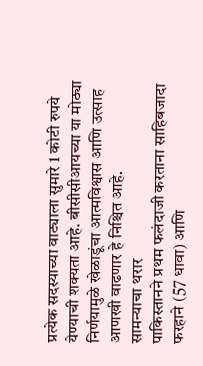प्रत्येक सदस्याच्या वाट्याला सुमारे 1 कोटी रुपये येण्याची शक्यता आहे. बीसीसीआयच्या या मोठ्या निर्णयामुळे खेळाडूंचा आत्मविश्वास आणि उत्साह आणखी वाढणार हे निश्चित आहे.
सामन्याचा थरार
पाकिस्तानने प्रथम फलंदाजी करताना साहिबजादा फरहाने (57 धावा) आणि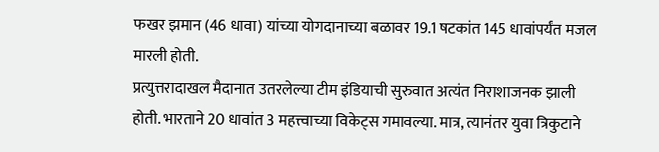फखर झमान (46 धावा) यांच्या योगदानाच्या बळावर 19.1 षटकांत 145 धावांपर्यंत मजल मारली होती.
प्रत्युत्तरादाखल मैदानात उतरलेल्या टीम इंडियाची सुरुवात अत्यंत निराशाजनक झाली होती. भारताने 20 धावांत 3 महत्त्वाच्या विकेट्स गमावल्या. मात्र, त्यानंतर युवा त्रिकुटाने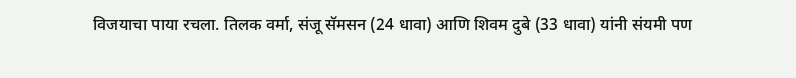विजयाचा पाया रचला. तिलक वर्मा, संजू सॅमसन (24 धावा) आणि शिवम दुबे (33 धावा) यांनी संयमी पण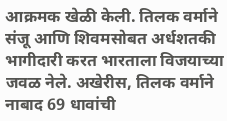आक्रमक खेळी केली. तिलक वर्माने संजू आणि शिवमसोबत अर्धशतकी भागीदारी करत भारताला विजयाच्या जवळ नेले. अखेरीस, तिलक वर्माने नाबाद 69 धावांची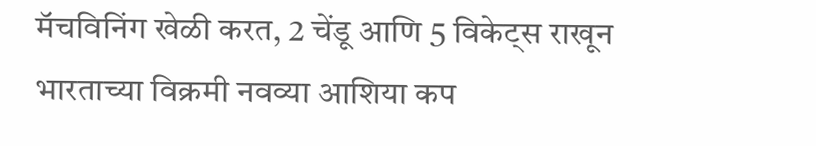मॅचविनिंग खेळी करत, 2 चेंडू आणि 5 विकेट्स राखून भारताच्या विक्रमी नवव्या आशिया कप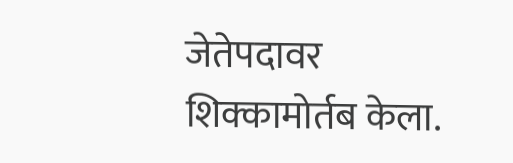जेतेपदावर शिक्कामोर्तब केला.